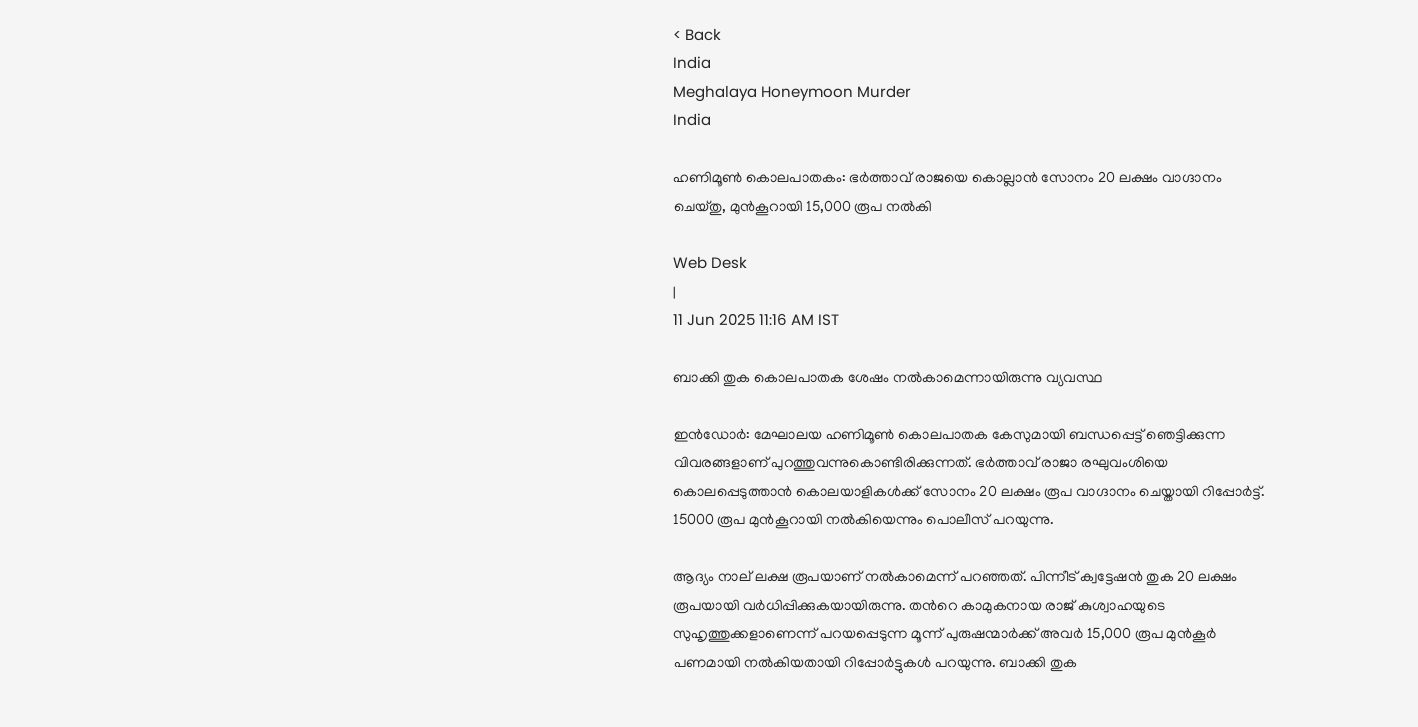< Back
India
Meghalaya Honeymoon Murder
India

ഹണിമൂൺ കൊലപാതകം: ഭർത്താവ് രാജയെ കൊല്ലാൻ സോനം 20 ലക്ഷം വാഗ്ദാനം ചെയ്തു, മുൻകൂറായി 15,000 രൂപ നൽകി

Web Desk
|
11 Jun 2025 11:16 AM IST

ബാക്കി തുക കൊലപാതക ശേഷം നൽകാമെന്നായിരുന്നു വ്യവസ്ഥ

ഇൻഡോര്‍: മേഘാലയ ഹണിമൂൺ കൊലപാതക കേസുമായി ബന്ധപ്പെട്ട് ഞെട്ടിക്കുന്ന വിവരങ്ങളാണ് പുറത്തുവന്നുകൊണ്ടിരിക്കുന്നത്. ഭര്‍ത്താവ് രാജാ രഘുവംശിയെ കൊലപ്പെടുത്താൻ കൊലയാളികൾക്ക് സോനം 20 ലക്ഷം രൂപ വാഗ്ദാനം ചെയ്തായി റിപ്പോര്‍ട്ട്. 15000 രൂപ മുൻകൂറായി നൽകിയെന്നും പൊലീസ് പറയുന്നു.

ആദ്യം നാല് ലക്ഷ രൂപയാണ് നൽകാമെന്ന് പറഞ്ഞത്. പിന്നീട് ക്വട്ടേഷൻ തുക 20 ലക്ഷം രൂപയായി വര്‍ധിപ്പിക്കുകയായിരുന്നു. തന്‍റെ കാമുകനായ രാജ് കുശ്വാഹയുടെ സുഹൃത്തുക്കളാണെന്ന് പറയപ്പെടുന്ന മൂന്ന് പുരുഷന്മാർക്ക് അവർ 15,000 രൂപ മുൻകൂർ പണമായി നൽകിയതായി റിപ്പോർട്ടുകൾ പറയുന്നു. ബാക്കി തുക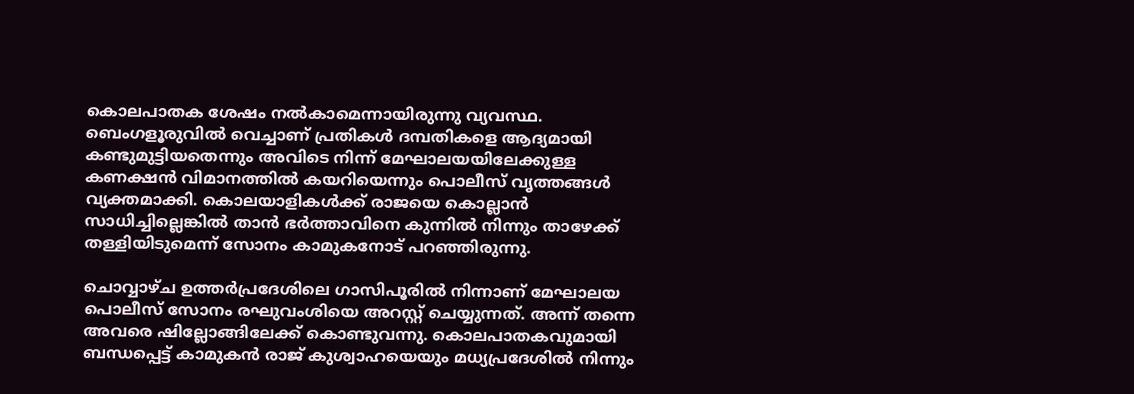കൊലപാതക ശേഷം നൽകാമെന്നായിരുന്നു വ്യവസ്ഥ. ബെംഗളൂരുവിൽ വെച്ചാണ് പ്രതികൾ ദമ്പതികളെ ആദ്യമായി കണ്ടുമുട്ടിയതെന്നും അവിടെ നിന്ന് മേഘാലയയിലേക്കുള്ള കണക്ഷൻ വിമാനത്തിൽ കയറിയെന്നും പൊലീസ് വൃത്തങ്ങൾ വ്യക്തമാക്കി. കൊലയാളികൾക്ക് രാജയെ കൊല്ലാൻ സാധിച്ചില്ലെങ്കിൽ താൻ ഭര്‍ത്താവിനെ കുന്നിൽ നിന്നും താഴേക്ക് തള്ളിയിടുമെന്ന് സോനം കാമുകനോട് പറഞ്ഞിരുന്നു.

ചൊവ്വാഴ്ച ഉത്തർപ്രദേശിലെ ഗാസിപൂരിൽ നിന്നാണ് മേഘാലയ പൊലീസ് സോനം രഘുവംശിയെ അറസ്റ്റ് ചെയ്യുന്നത്. അന്ന് തന്നെ അവരെ ഷില്ലോങ്ങിലേക്ക് കൊണ്ടുവന്നു. കൊലപാതകവുമായി ബന്ധപ്പെട്ട് കാമുകൻ രാജ് കുശ്വാഹയെയും മധ്യപ്രദേശിൽ നിന്നും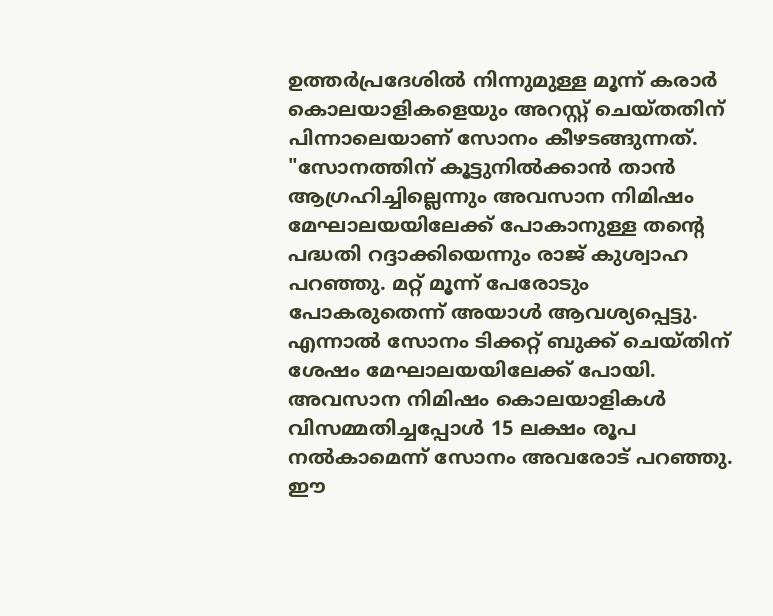ഉത്തർപ്രദേശിൽ നിന്നുമുള്ള മൂന്ന് കരാർ കൊലയാളികളെയും അറസ്റ്റ് ചെയ്തതിന് പിന്നാലെയാണ് സോനം കീഴടങ്ങുന്നത്. "സോനത്തിന് കൂട്ടുനിൽക്കാൻ താൻ ആഗ്രഹിച്ചില്ലെന്നും അവസാന നിമിഷം മേഘാലയയിലേക്ക് പോകാനുള്ള തന്‍റെ പദ്ധതി റദ്ദാക്കിയെന്നും രാജ് കുശ്വാഹ പറഞ്ഞു. മറ്റ് മൂന്ന് പേരോടും പോകരുതെന്ന് അയാൾ ആവശ്യപ്പെട്ടു. എന്നാൽ സോനം ടിക്കറ്റ് ബുക്ക് ചെയ്തിന് ശേഷം മേഘാലയയിലേക്ക് പോയി. അവസാന നിമിഷം കൊലയാളികൾ വിസമ്മതിച്ചപ്പോൾ 15 ലക്ഷം രൂപ നൽകാമെന്ന് സോനം അവരോട് പറഞ്ഞു. ഈ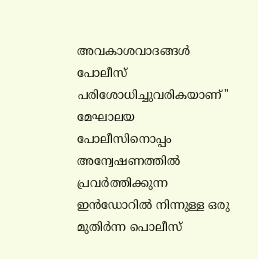അവകാശവാദങ്ങൾ പോലീസ് പരിശോധിച്ചുവരികയാണ്'' മേഘാലയ പോലീസിനൊപ്പം അന്വേഷണത്തിൽ പ്രവർത്തിക്കുന്ന ഇൻഡോറിൽ നിന്നുള്ള ഒരു മുതിർന്ന പൊലീസ്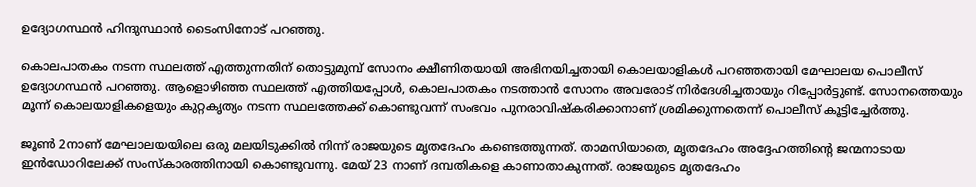ഉദ്യോഗസ്ഥൻ ഹിന്ദുസ്ഥാൻ ടൈംസിനോട് പറഞ്ഞു.

കൊലപാതകം നടന്ന സ്ഥലത്ത് എത്തുന്നതിന് തൊട്ടുമുമ്പ് സോനം ക്ഷീണിതയായി അഭിനയിച്ചതായി കൊലയാളികൾ പറഞ്ഞതായി മേഘാലയ പൊലീസ് ഉദ്യോഗസ്ഥൻ പറഞ്ഞു. ആളൊഴിഞ്ഞ സ്ഥലത്ത് എത്തിയപ്പോൾ, കൊലപാതകം നടത്താൻ സോനം അവരോട് നിർദേശിച്ചതായും റിപ്പോർട്ടുണ്ട്. സോനത്തെയും മൂന്ന് കൊലയാളികളെയും കുറ്റകൃത്യം നടന്ന സ്ഥലത്തേക്ക് കൊണ്ടുവന്ന് സംഭവം പുനരാവിഷ്കരിക്കാനാണ് ശ്രമിക്കുന്നതെന്ന് പൊലീസ് കൂട്ടിച്ചേര്‍ത്തു.

ജൂൺ 2നാണ് മേഘാലയയിലെ ഒരു മലയിടുക്കിൽ നിന്ന് രാജയുടെ മൃതദേഹം കണ്ടെത്തുന്നത്. താമസിയാതെ, മൃതദേഹം അദ്ദേഹത്തിന്‍റെ ജന്മനാടായ ഇൻഡോറിലേക്ക് സംസ്കാരത്തിനായി കൊണ്ടുവന്നു. മേയ് 23 നാണ് ദമ്പതികളെ കാണാതാകുന്നത്. രാജയുടെ മൃതദേഹം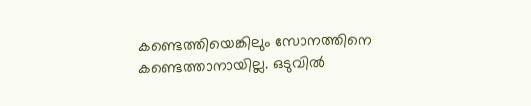കണ്ടെത്തിയെങ്കിലും സോനത്തിനെ കണ്ടെത്താനായില്ല. ഒടുവിൽ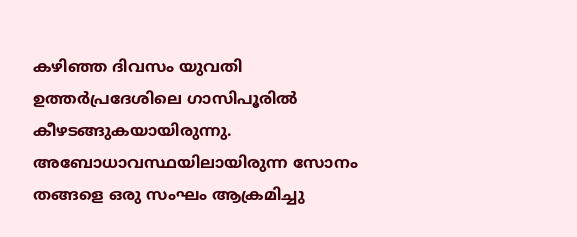കഴിഞ്ഞ ദിവസം യുവതി ഉത്തര്‍പ്രദേശിലെ ഗാസിപൂരിൽ കീഴടങ്ങുകയായിരുന്നു. അബോധാവസ്ഥയിലായിരുന്ന സോനം തങ്ങളെ ഒരു സംഘം ആക്രമിച്ചു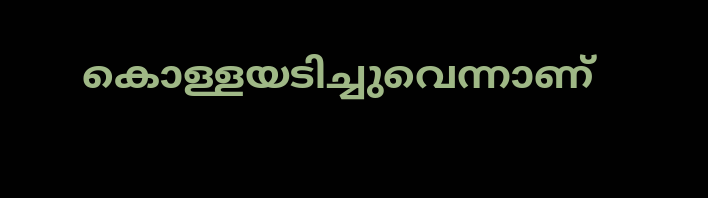കൊള്ളയടിച്ചുവെന്നാണ്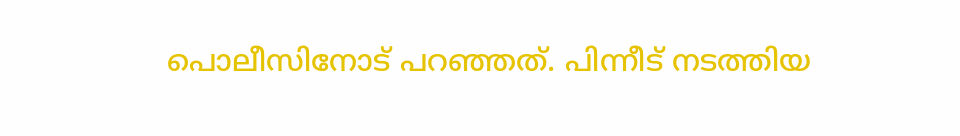പൊലീസിനോട് പറഞ്ഞത്. പിന്നീട് നടത്തിയ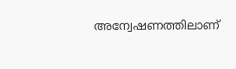അന്വേഷണത്തിലാണ്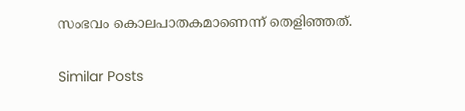സംഭവം കൊലപാതകമാണെന്ന് തെളിഞ്ഞത്.

Similar Posts